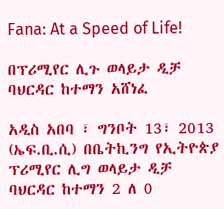Fana: At a Speed of Life!

በፕሪሚየር ሊጉ ወላይታ ዲቻ ባህርዳር ከተማን አሸነፈ

አዲስ አበባ ፣ ግንቦት 13፣ 2013 (ኤፍ.ቢ.ሲ) በቤትኪንግ የኢትዮጵያ ፕሪሚየር ሊግ ወላይታ ዲቻ ባህርዳር ከተማን 2 ለ 0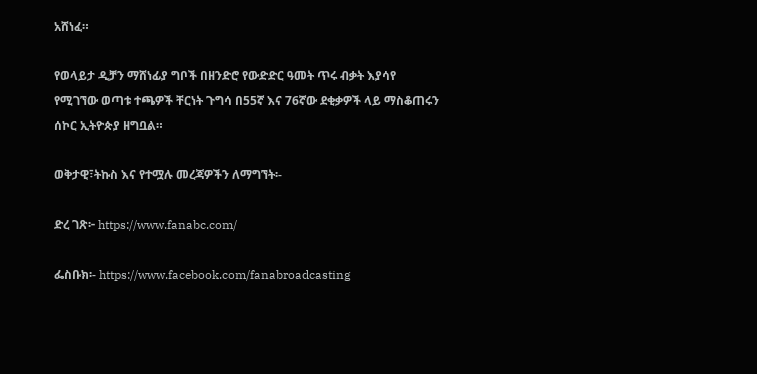አሸነፈ።

የወላይታ ዲቻን ማሸነፊያ ግቦች በዘንድሮ የውድድር ዓመት ጥሩ ብቃት እያሳየ የሚገኘው ወጣቱ ተጫዎች ቸርነት ጉግሳ በ55ኛ እና 76ኛው ደቂቃዎች ላይ ማስቆጠሩን ሰኮር ኢትዮጵያ ዘግቧል።

ወቅታዊ፣ትኩስ እና የተሟሉ መረጃዎችን ለማግኘት፡-

ድረ ገጽ፦ https://www.fanabc.com/

ፌስቡክ፡- https://www.facebook.com/fanabroadcasting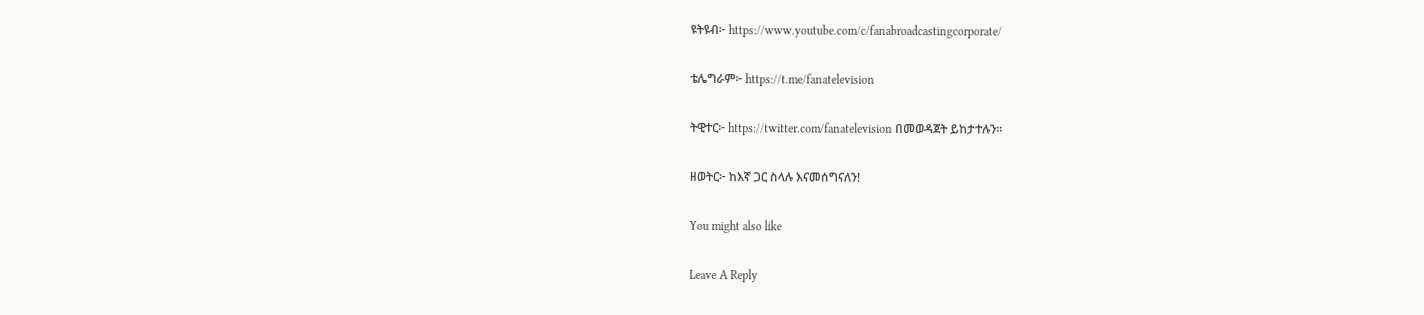ዩትዩብ፦ https://www.youtube.com/c/fanabroadcastingcorporate/

ቴሌግራም፦ https://t.me/fanatelevision

ትዊተር፦ https://twitter.com/fanatelevision በመወዳጀት ይከታተሉን፡፡

ዘወትር፦ ከእኛ ጋር ስላሉ እናመሰግናለን!

You might also like

Leave A Reply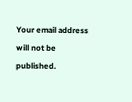Your email address will not be published.